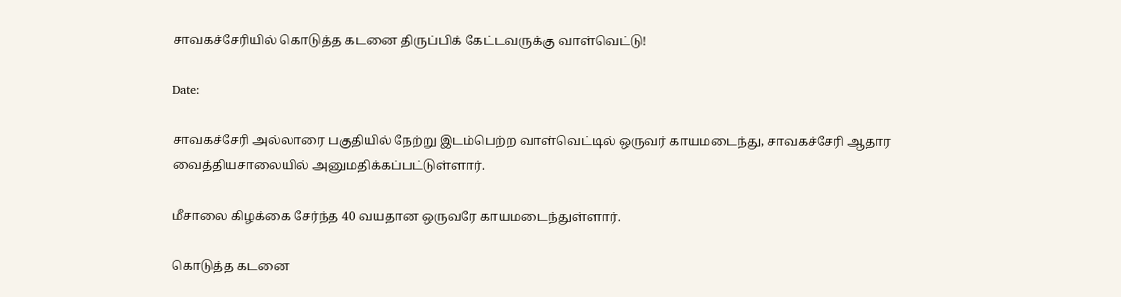சாவகச்சேரியில் கொடுத்த கடனை திருப்பிக் கேட்டவருக்கு வாள்வெட்டு!

Date:

சாவகச்சேரி அல்லாரை பகுதியில் நேற்று இடம்பெற்ற வாள்வெட்டில் ஒருவர் காயமடைந்து, சாவகச்சேரி ஆதார வைத்தியசாலையில் அனுமதிக்கப்பட்டுள்ளார்.

மீசாலை கிழக்கை சேர்ந்த 40 வயதான ஒருவரே காயமடைந்துள்ளார்.

கொடுத்த கடனை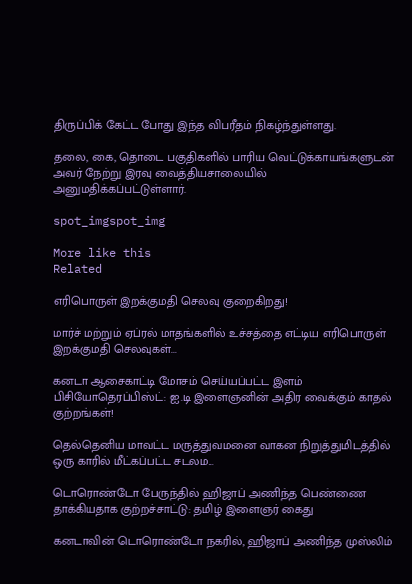திருப்பிக் கேட்ட போது இந்த விபரீதம் நிகழ்ந்துள்ளது.

தலை, கை, தொடை பகுதிகளில் பாரிய வெட்டுக்காயங்களுடன் அவர் நேற்று இரவு வைத்தியசாலையில் அனுமதிக்கப்பட்டுள்ளார்.

spot_imgspot_img

More like this
Related

எரிபொருள் இறக்குமதி செலவு குறைகிறது!

மார்ச் மற்றும் ஏப்ரல் மாதங்களில் உச்சத்தை எட்டிய எரிபொருள் இறக்குமதி செலவுகள்...

கனடா ஆசைகாட்டி மோசம் செய்யப்பட்ட இளம் பிசியோதெரப்பிஸ்ட்: ஐ.டி இளைஞனின் அதிர வைக்கும் காதல் குற்றங்கள்!

தெல்தெனிய மாவட்ட மருத்துவமனை வாகன நிறுத்துமிடத்தில் ஒரு காரில் மீட்கப்பட்ட சடலம...

டொரொண்டோ பேருந்தில் ஹிஜாப் அணிந்த பெண்ணை தாக்கியதாக குற்றச்சாட்டு: தமிழ் இளைஞர் கைது

கனடாவின் டொரொண்டோ நகரில், ஹிஜாப் அணிந்த முஸ்லிம்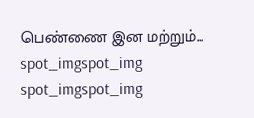பெண்ணை இன மற்றும்...
spot_imgspot_img
spot_imgspot_img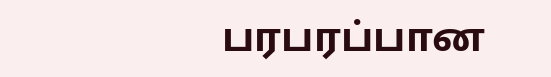பரபரப்பான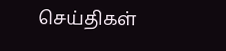செய்திகள்